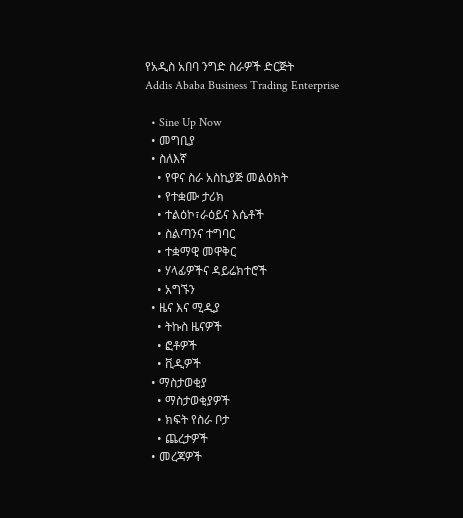የአዲስ አበባ ንግድ ስራዎች ድርጅት
Addis Ababa Business Trading Enterprise

  • Sine Up Now
  • መግቢያ
  • ስለእኛ
    • የዋና ስራ አስኪያጅ መልዕክት
    • የተቋሙ ታሪክ
    • ተልዕኮ፣ራዕይና እሴቶች
    • ስልጣንና ተግባር
    • ተቋማዊ መዋቅር
    • ሃላፊዎችና ዳይሬክተሮች
    • አግኙን
  • ዜና እና ሚዲያ
    • ትኩስ ዜናዎች
    • ፎቶዎች
    • ቪዲዎች
  • ማስታወቂያ
    • ማስታወቂያዎች
    • ክፍት የስራ ቦታ
    • ጨረታዎች
  • መረጃዎች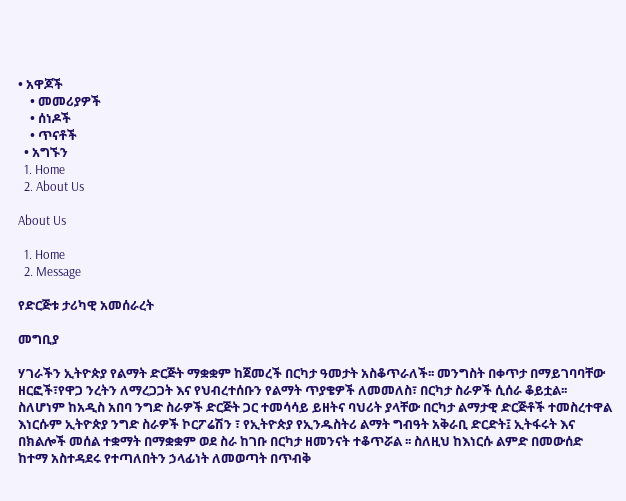• አዋጆች
    • መመሪያዎች
    • ሰነዶች
    • ጥናቶች
  • አግኙን
  1. Home
  2. About Us

About Us

  1. Home
  2. Message

የድርጅቱ ታሪካዊ አመሰራረት

መግቢያ

ሃገራችን ኢትዮጵያ የልማት ድርጅት ማቋቋም ከጀመረች በርካታ ዓመታት አስቆጥራለች፡፡ መንግስት በቀጥታ በማይገባባቸው ዘርፎች፣የዋጋ ንረትን ለማረጋጋት እና የህብረተሰቡን የልማት ጥያቄዎች ለመመለስ፣ በርካታ ስራዎች ሲሰራ ቆይቷል፡፡ ስለሆነም ከአዲስ አበባ ንግድ ስራዎች ድርጅት ጋር ተመሳሳይ ይዘትና ባህሪት ያላቸው በርካታ ልማታዊ ድርጅቶች ተመስረተዋል እነርሱም ኢትዮጵያ ንግድ ስራዎች ኮርፖሬሽን ፣ የኢትዮጵያ የኢንዱስትሪ ልማት ግብዓት አቅራቢ ድርድት፤ ኢትፋሩት እና በክልሎች መሰል ተቋማት በማቋቋም ወደ ስራ ከገቡ በርካታ ዘመንናት ተቆጥሯል ፡፡ ስለዚህ ከእነርሱ ልምድ በመውሰድ ከተማ አስተዳደሩ የተጣለበትን ኃላፊነት ለመወጣት በጥብቅ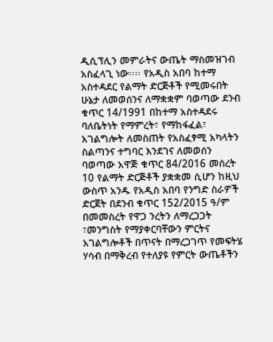ዲሲፕሊን መምራትና ውጤት ማስመዝገብ አስፈላጊ ነው፡፡፡፡ የአዲስ አበባ ከተማ አስተዳደር የልማት ድርጅቶች የሚመሩበት ሁኔታ ለመወሰንና ለማቋቋም ባወጣው ደንብ ቁጥር 14/1991 በከተማ አስተዳደሩ ባለቤትነት የማምረት፣ የማከፋፈል፣ አገልግሎት ለመስጠት የአስፈፃሚ አካላትን ስልጣንና ተግባር እንደገና ለመወሰን ባወጣው አዋጅ ቁጥር 84/2016 መሰረት 10 የልማት ድርጅቶች ያቋቋመ ሲሆን ከዚህ ውስጥ አንዱ የአዲስ አበባ የንግድ ስራዎች ድርጀት በደንብ ቁጥር 152/2015 ዓ/ም በመመስረት የዋጋ ንረትን ለማረጋጋት ፣መንግስት የማያቀርባቸውን ምርትና አገልግሎቶች በጥናት በማረጋገጥ የመፍትሄ ሃሳብ በማቅረብ የተለያዩ የምርት ውጤቶችን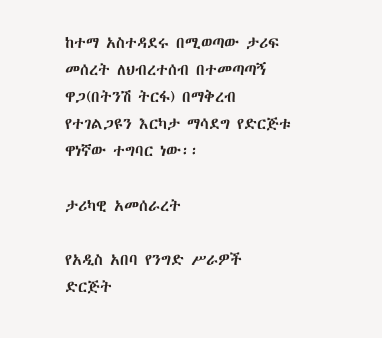ከተማ አስተዳደሩ በሚወጣው ታሪፍ መሰረት ለህብረተሰብ በተመጣጣኝ ዋጋ(በትንሽ ትርፋ) በማቅረብ የተገልጋዩን እርካታ ማሳደግ የድርጅቱ ዋነኛው ተግባር ነው፡፡

ታሪካዊ አመሰራረት

የአዲስ አበባ የንግድ ሥራዎች ድርጅት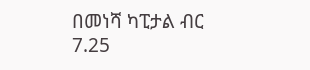በመነሻ ካፒታል ብር 7.25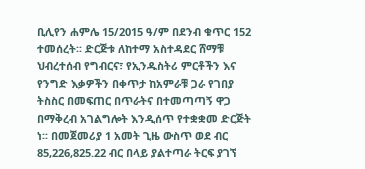ቢሊየን ሐምሌ 15/2015 ዓ/ም በደንብ ቁጥር 152 ተመሰረት፡፡ ድርጅቱ ለከተማ አስተዳደር ሸማቹ ህብረተሰብ የግብርና፣ የኢንዱስትሪ ምርቶችን እና የንግድ እቃዎችን በቀጥታ ከአምራቹ ጋራ የገበያ ትስስር በመፍጠር በጥራትና በተመጣጣኝ ዋጋ በማቅረብ አገልግሎት እንዲሰጥ የተቋቋመ ድርጅት ነ፡፡ በመጀመሪያ 1 አመት ጊዜ ውስጥ ወደ ብር 85,226,825.22 ብር በላይ ያልተጣራ ትርፍ ያገኘ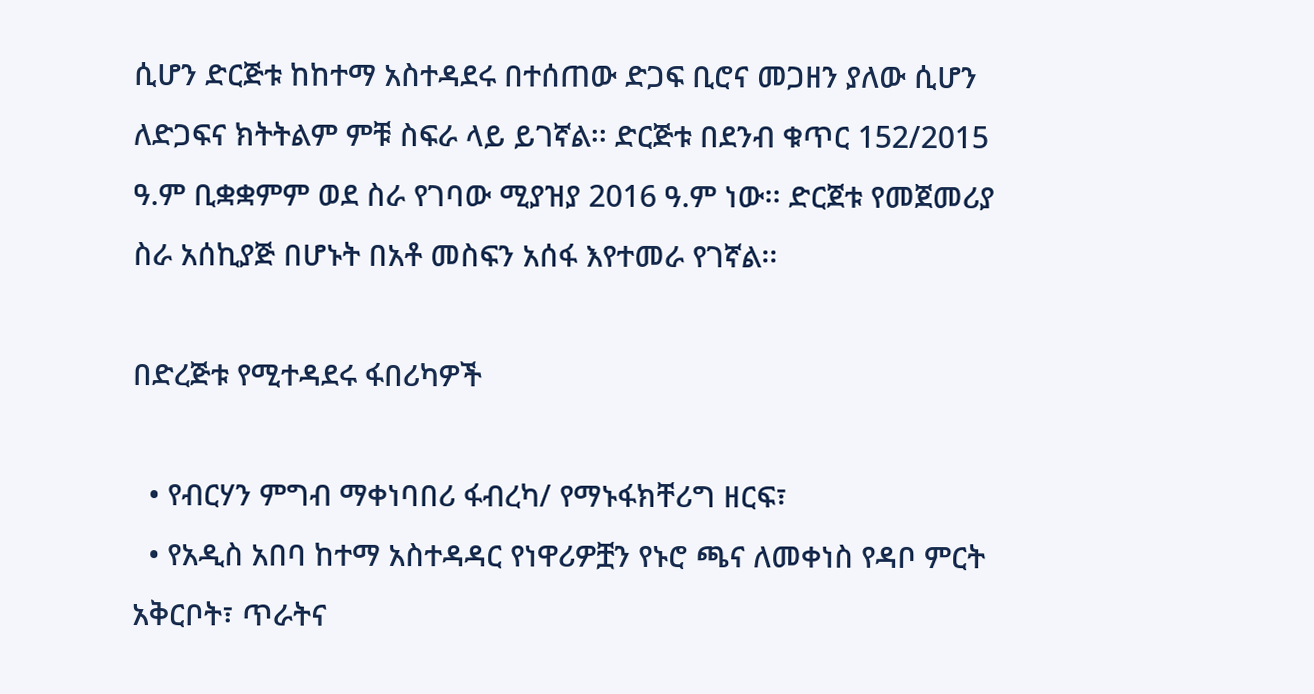ሲሆን ድርጅቱ ከከተማ አስተዳደሩ በተሰጠው ድጋፍ ቢሮና መጋዘን ያለው ሲሆን ለድጋፍና ክትትልም ምቹ ስፍራ ላይ ይገኛል፡፡ ድርጅቱ በደንብ ቁጥር 152/2015 ዓ.ም ቢቋቋምም ወደ ስራ የገባው ሚያዝያ 2016 ዓ.ም ነው፡፡ ድርጀቱ የመጀመሪያ ስራ አሰኪያጅ በሆኑት በአቶ መስፍን አሰፋ እየተመራ የገኛል፡፡

በድረጅቱ የሚተዳደሩ ፋበሪካዎች

  • የብርሃን ምግብ ማቀነባበሪ ፋብረካ/ የማኑፋክቸሪግ ዘርፍ፣
  • የአዲስ አበባ ከተማ አስተዳዳር የነዋሪዎቿን የኑሮ ጫና ለመቀነስ የዳቦ ምርት አቅርቦት፣ ጥራትና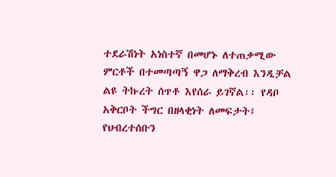ተደራሽነት አነስተኛ በመሆኑ ለተጠቃሚው ምርቶች በተመጣጣኝ ዋጋ ለማቅረብ እንዲቻል ልዩ ትኩረት ሰጥቶ እየሰራ ይገኛል፡፡ የዳቦ አቅርቦት ችግር በዘላቂነት ለመፍታት፤ የህብረተሰቡን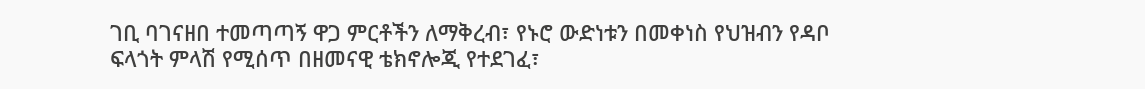ገቢ ባገናዘበ ተመጣጣኝ ዋጋ ምርቶችን ለማቅረብ፣ የኑሮ ውድነቱን በመቀነስ የህዝብን የዳቦ ፍላጎት ምላሽ የሚሰጥ በዘመናዊ ቴክኖሎጂ የተደገፈ፣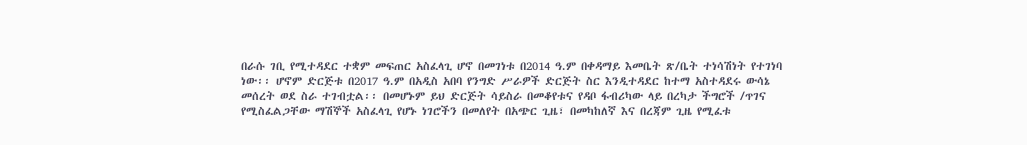በራሱ ገቢ የሚተዳደር ተቋም መፍጠር አስፈላጊ ሆኖ በመገነቱ በ2014 ዓ.ም በቀዳማይ እመቤት ጽ/ቤት ተነሳሽነት የተገነባ ነው፡፡ ሆኖም ድርጅቱ በ2017 ዓ.ም በአዲስ አበባ የንግድ ሥራዎች ድርጅት ስር እንዲተዳደር ከተማ አስተዳደሩ ውሳኔ መሰረት ወደ ስራ ተገብቷል፡፡ በመሆኑም ይህ ድርጅት ሳይስራ በመቆየቱና የዳቦ ፋብሪካው ላይ በረካታ ችግሮች /ጥገና የሚስፈልጋቸው ማሽኞች አስፈላጊ የሆኑ ነገሮችን በመለየት በአጭር ጊዜ፣ በመካከለኛ እና በረጃም ጊዜ የሚፈቱ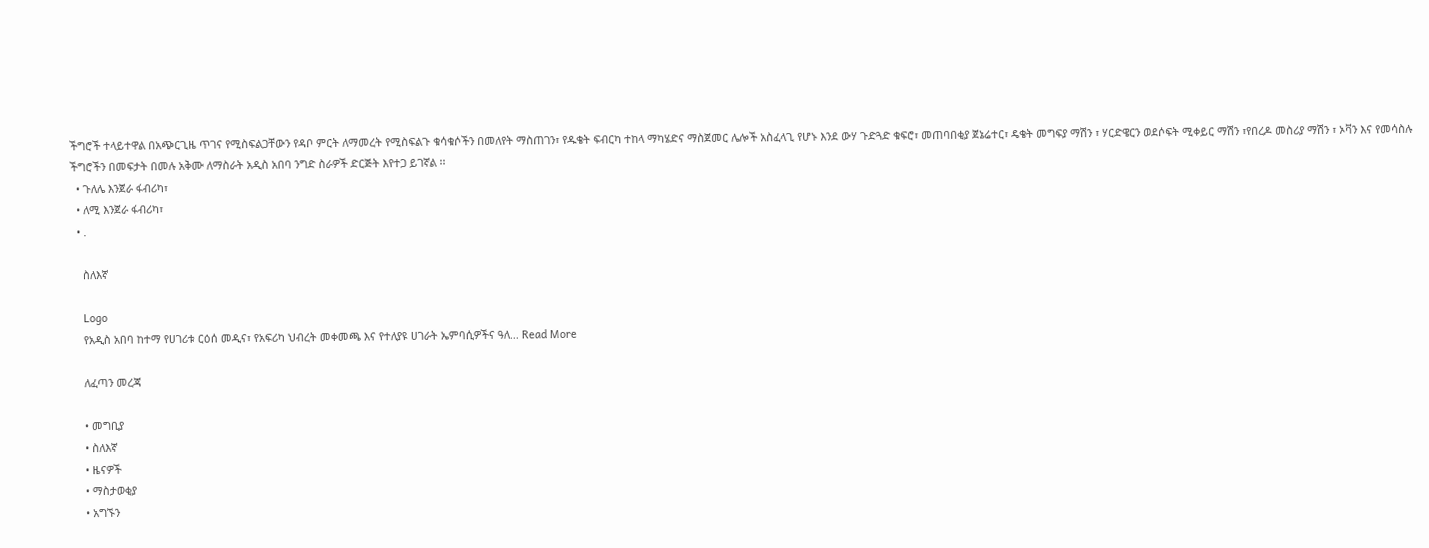ችግሮች ተላይተዋል በአጭርጊዜ ጥገና የሚስፍልጋቸውን የዳቦ ምርት ለማመረት የሚስፍልጉ ቁሳቁሶችን በመለየት ማስጠገን፣ የዱቄት ፍብርካ ተከላ ማካሄድና ማስጀመር ሌሎች አስፈላጊ የሆኑ እንደ ውሃ ጉድጓድ ቁፍሮ፣ መጠባበቂያ ጀኔሬተር፣ ዴቄት መግፍያ ማሽን ፣ ሃርድዌርን ወደሶፍት ሚቀይር ማሽን ፣የበረዶ መስሪያ ማሽን ፣ ኦቫን እና የመሳስሉ ችግሮችን በመፍታት በመሉ አቅሙ ለማስራት አዲስ አበባ ንግድ ስራዎች ድርጅት እየተጋ ይገኛል ፡፡
  • ጉለሌ እንጀራ ፋብሪካ፣
  • ለሚ እንጀራ ፋብሪካ፣
  • .

    ስለእኛ

    Logo
    የአዲስ አበባ ከተማ የሀገሪቱ ርዕሰ መዲና፣ የአፍሪካ ህብረት መቀመጫ እና የተለያዩ ሀገራት ኤምባሲዎችና ዓለ... Read More

    ለፈጣን መረጃ

    • መግቢያ
    • ስለእኛ
    • ዜናዎች
    • ማስታወቂያ
    • አግኙን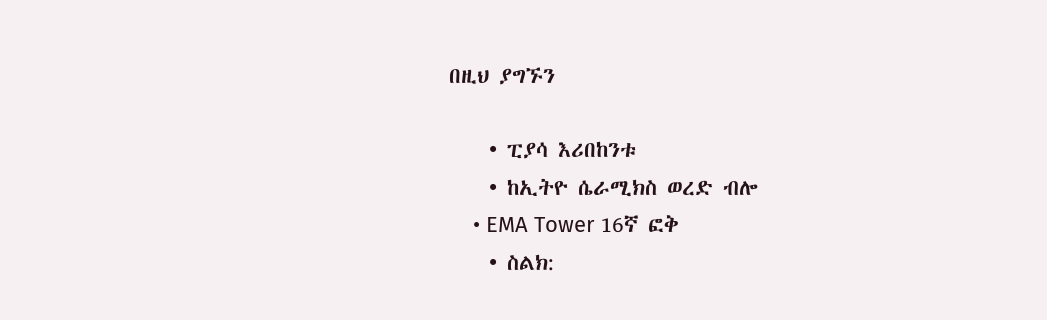በዚህ ያግኙን

    • ፒያሳ እሪበከንቱ
    • ከኢትዮ ሴራሚክስ ወረድ ብሎ
    • EMA Tower 16ኛ ፎቅ
    • ስልክ: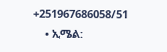+251967686058/51
    • ኢሜል: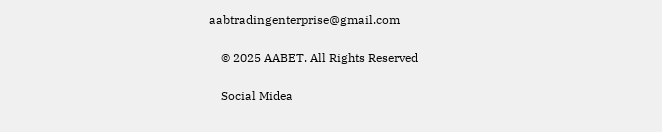aabtradingenterprise@gmail.com

    © 2025 AABET. All Rights Reserved

    Social Midea